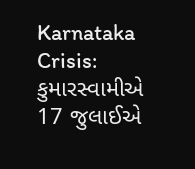Karnataka Crisis: કુમારસ્વામીએ 17 જુલાઈએ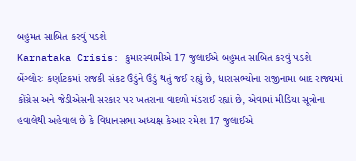બહુમત સાબિત કરવું પડશે
Karnataka Crisis: કુમારસ્વામીએ 17 જુલાઈએ બહુમત સાબિત કરવું પડશે
બેંગ્લોરઃ કર્ણાટકમાં રાજકી સંકટ ઉંડુંને ઉંડું થતું જઈ રહ્યું છે, ધારાસભ્યોના રાજીનામા બાદ રાજ્યમાં કોંગ્રેસ અને જેડીએસની સરકાર પર ખતરાના વાદળો મંડરાઈ રહ્યાં છે, એવામાં મીડિયા સૂત્રોના હવાલેથી અહેવાલ છે કે વિધાનસભા અધ્યક્ષ કેઆર રમેશ 17 જુલાઈએ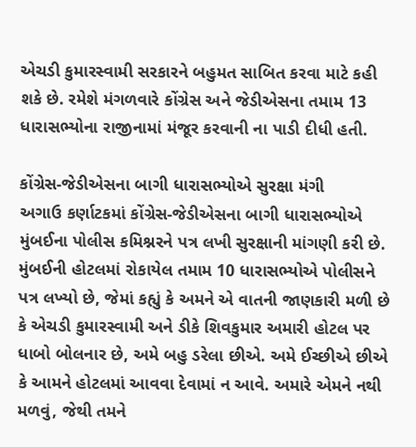એચડી કુમારસ્વામી સરકારને બહુમત સાબિત કરવા માટે કહી શકે છે. રમેશે મંગળવારે કોંગ્રેસ અને જેડીએસના તમામ 13 ધારાસભ્યોના રાજીનામાં મંજૂર કરવાની ના પાડી દીધી હતી.

કોંગ્રેસ-જેડીએસના બાગી ધારાસભ્યોએ સુરક્ષા મંગી
અગાઉ કર્ણાટકમાં કોંગ્રેસ-જેડીએસના બાગી ધારાસભ્યોએ મુંબઈના પોલીસ કમિશ્નરને પત્ર લખી સુરક્ષાની માંગણી કરી છે. મુંબઈની હોટલમાં રોકાયેલ તમામ 10 ધારાસભ્યોએ પોલીસને પત્ર લખ્યો છે, જેમાં કહ્યું કે અમને એ વાતની જાણકારી મળી છે કે એચડી કુમારસ્વામી અને ડીકે શિવકુમાર અમારી હોટલ પર ધાબો બોલનાર છે, અમે બહુ ડરેલા છીએ. અમે ઈચ્છીએ છીએ કે આમને હોટલમાં આવવા દેવામાં ન આવે. અમારે એમને નથી મળવું, જેથી તમને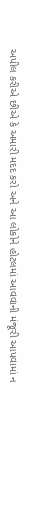અપીલ કરીએ છીએ કે અમારી મદદ કરો અને આ લોકોને હોટલમાં આવવાની મંજૂરી આપવામાં ન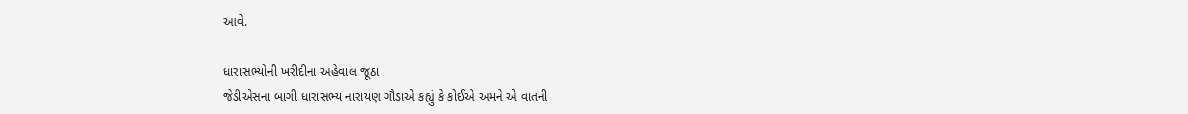આવે.

ધારાસભ્યોની ખરીદીના અહેવાલ જૂઠા
જેડીએસના બાગી ધારાસભ્ય નારાયણ ગૌડાએ કહ્યું કે કોઈએ અમને એ વાતની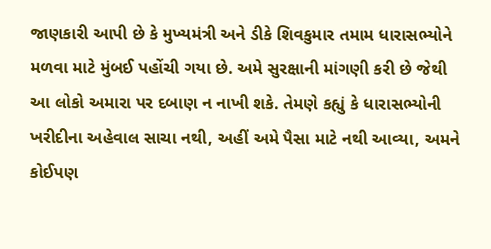જાણકારી આપી છે કે મુખ્યમંત્રી અને ડીકે શિવકુમાર તમામ ધારાસભ્યોને મળવા માટે મુંબઈ પહોંચી ગયા છે. અમે સુરક્ષાની માંગણી કરી છે જેથી આ લોકો અમારા પર દબાણ ન નાખી શકે. તેમણે કહ્યું કે ધારાસભ્યોની ખરીદીના અહેવાલ સાચા નથી, અહીં અમે પૈસા માટે નથી આવ્યા, અમને કોઈપણ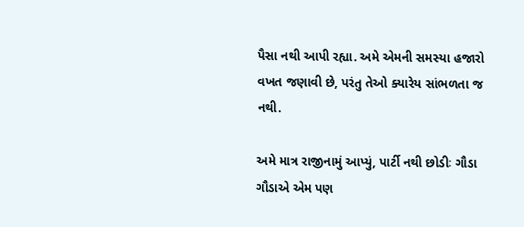પૈસા નથી આપી રહ્યા. અમે એમની સમસ્યા હજારો વખત જણાવી છે, પરંતુ તેઓ ક્યારેય સાંભળતા જ નથી.

અમે માત્ર રાજીનામું આપ્યું, પાર્ટી નથી છોડીઃ ગૌડા
ગૌડાએ એમ પણ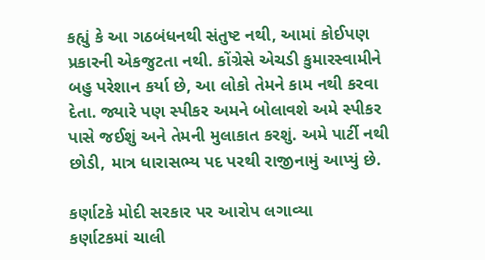કહ્યું કે આ ગઠબંધનથી સંતુષ્ટ નથી, આમાં કોઈપણ પ્રકારની એકજુટતા નથી. કોંગ્રેસે એચડી કુમારસ્વામીને બહુ પરેશાન કર્યા છે, આ લોકો તેમને કામ નથી કરવા દેતા. જ્યારે પણ સ્પીકર અમને બોલાવશે અમે સ્પીકર પાસે જઈશું અને તેમની મુલાકાત કરશું. અમે પાર્ટી નથી છોડી, માત્ર ધારાસભ્ય પદ પરથી રાજીનામું આપ્યું છે.

કર્ણાટકે મોદી સરકાર પર આરોપ લગાવ્યા
કર્ણાટકમાં ચાલી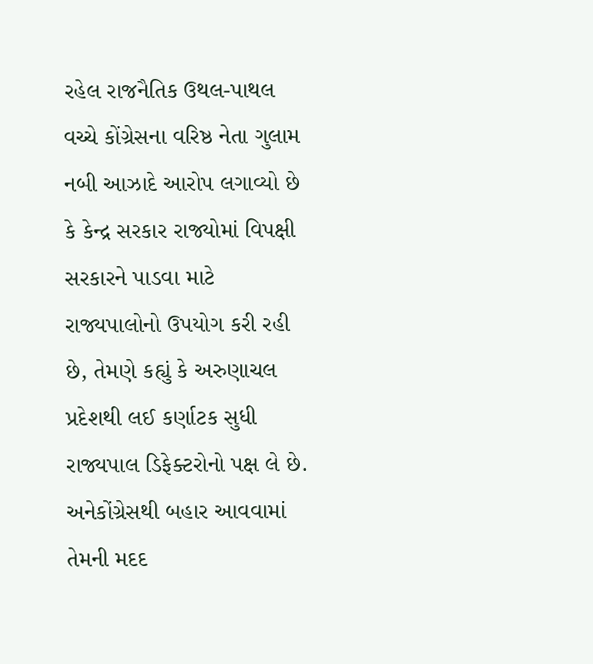રહેલ રાજનૈતિક ઉથલ-પાથલ વચ્ચે કોંગ્રેસના વરિષ્ઠ નેતા ગુલામ નબી આઝાદે આરોપ લગાવ્યો છે કે કેન્દ્ર સરકાર રાજ્યોમાં વિપક્ષી સરકારને પાડવા માટે રાજ્યપાલોનો ઉપયોગ કરી રહી છે, તેમણે કહ્યું કે અરુણાચલ પ્રદેશથી લઈ કર્ણાટક સુધી રાજ્યપાલ ડિફેક્ટરોનો પક્ષ લે છે. અનેકોંગ્રેસથી બહાર આવવામાં તેમની મદદ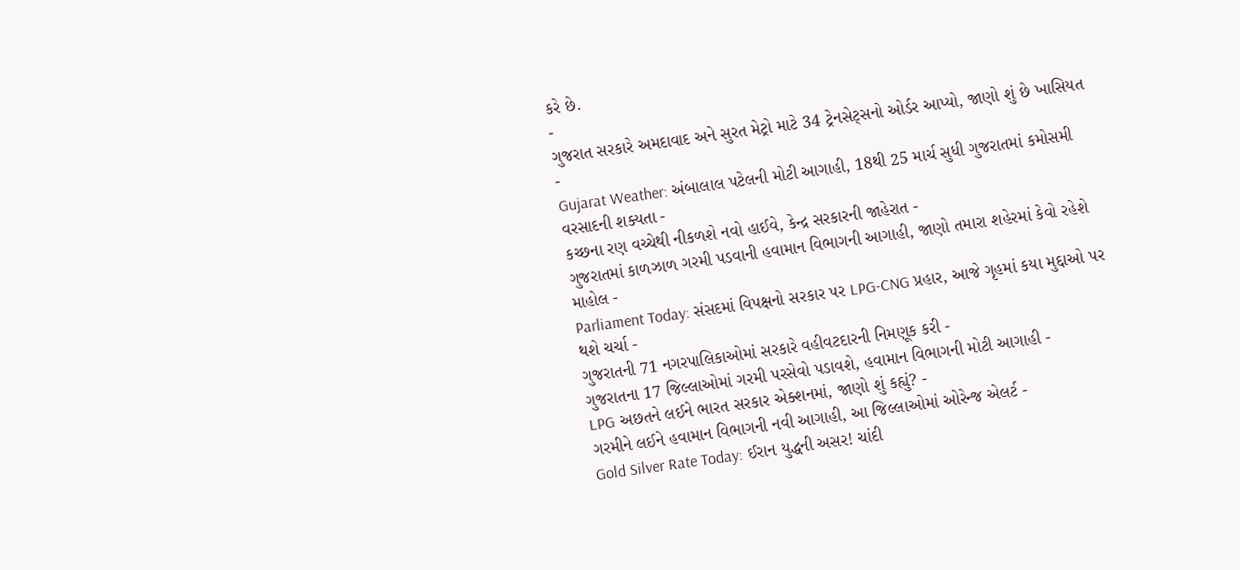કરે છે.
-
ગુજરાત સરકારે અમદાવાદ અને સુરત મેટ્રો માટે 34 ટ્રેનસેટ્સનો ઓર્ડર આપ્યો, જાણો શું છે ખાસિયત -
Gujarat Weather: અંબાલાલ પટેલની મોટી આગાહી, 18થી 25 માર્ચ સુધી ગુજરાતમાં કમોસમી વરસાદની શક્યતા -
કચ્છના રણ વચ્ચેથી નીકળશે નવો હાઈવે, કેન્દ્ર સરકારની જાહેરાત -
ગુજરાતમાં કાળઝાળ ગરમી પડવાની હવામાન વિભાગની આગાહી, જાણો તમારા શહેરમાં કેવો રહેશે માહોલ -
Parliament Today: સંસદમાં વિપક્ષનો સરકાર પર LPG-CNG પ્રહાર, આજે ગૃહમાં કયા મુદ્દાઓ પર થશે ચર્ચા -
ગુજરાતની 71 નગરપાલિકાઓમાં સરકારે વહીવટદારની નિમણૂક કરી -
ગુજરાતના 17 જિલ્લાઓમાં ગરમી પરસેવો પડાવશે, હવામાન વિભાગની મોટી આગાહી -
LPG અછતને લઈને ભારત સરકાર એક્શનમાં, જાણો શું કહ્યું? -
ગરમીને લઈને હવામાન વિભાગની નવી આગાહી, આ જિલ્લાઓમાં ઓરેન્જ એલર્ટ -
Gold Silver Rate Today: ઈરાન યુદ્ધની અસર! ચાંદી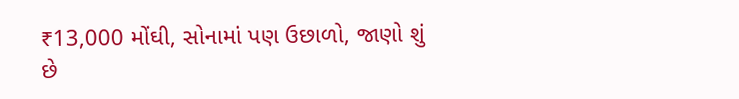₹13,000 મોંઘી, સોનામાં પણ ઉછાળો, જાણો શું છે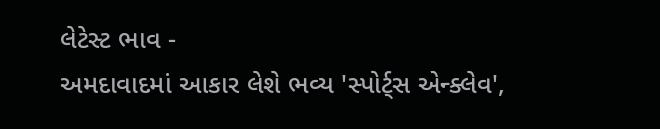લેટેસ્ટ ભાવ -
અમદાવાદમાં આકાર લેશે ભવ્ય 'સ્પોર્ટ્સ એન્ક્લેવ',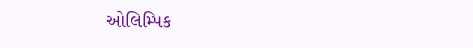ઓલિમ્પિક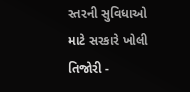સ્તરની સુવિધાઓ માટે સરકારે ખોલી તિજોરી -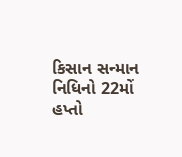કિસાન સન્માન નિધિનો 22મોં હપ્તો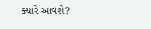ક્યારે આવશે?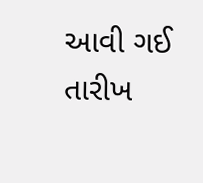આવી ગઈ તારીખ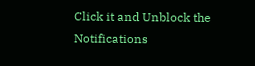Click it and Unblock the Notifications